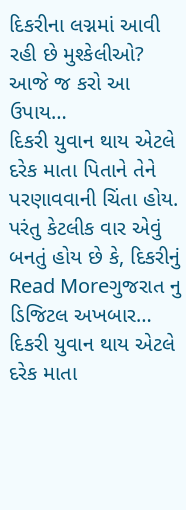દિકરીના લગ્નમાં આવી રહી છે મુશ્કેલીઓ? આજે જ કરો આ ઉપાય…
દિકરી યુવાન થાય એટલે દરેક માતા પિતાને તેને પરણાવવાની ચિંતા હોય. પરંતુ કેટલીક વાર એવું બનતું હોય છે કે, દિકરીનું
Read Moreગુજરાત નુ ડિજિટલ અખબાર…
દિકરી યુવાન થાય એટલે દરેક માતા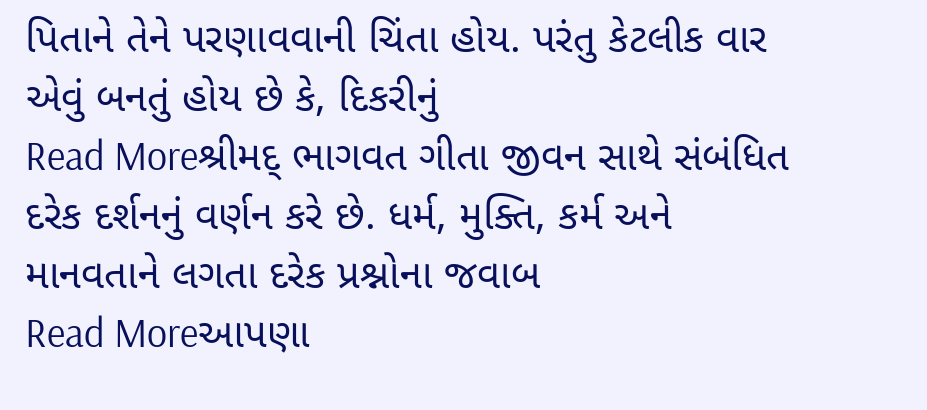પિતાને તેને પરણાવવાની ચિંતા હોય. પરંતુ કેટલીક વાર એવું બનતું હોય છે કે, દિકરીનું
Read Moreશ્રીમદ્ ભાગવત ગીતા જીવન સાથે સંબંધિત દરેક દર્શનનું વર્ણન કરે છે. ધર્મ, મુક્તિ, કર્મ અને માનવતાને લગતા દરેક પ્રશ્નોના જવાબ
Read Moreઆપણા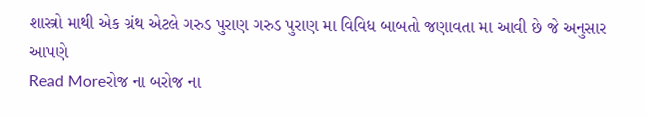શાસ્ત્રો માથી એક ગ્રંથ એટલે ગરુડ પુરાણ ગરુડ પુરાણ મા વિવિધ બાબતો જણાવતા મા આવી છે જે અનુસાર આપણે
Read Moreરોજ ના બરોજ ના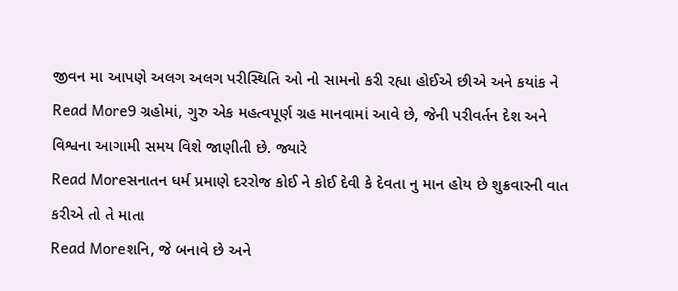જીવન મા આપણે અલગ અલગ પરીસ્થિતિ ઓ નો સામનો કરી રહ્યા હોઈએ છીએ અને કયાંક ને
Read More9 ગ્રહોમાં, ગુરુ એક મહત્વપૂર્ણ ગ્રહ માનવામાં આવે છે, જેની પરીવર્તન દેશ અને વિશ્વના આગામી સમય વિશે જાણીતી છે. જ્યારે
Read Moreસનાતન ધર્મ પ્રમાણે દરરોજ કોઈ ને કોઈ દેવી કે દેવતા નુ માન હોય છે શુક્રવારની વાત કરીએ તો તે માતા
Read Moreશનિ, જે બનાવે છે અને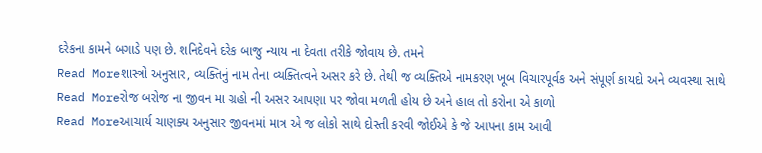દરેકના કામને બગાડે પણ છે. શનિદેવને દરેક બાજુ ન્યાય ના દેવતા તરીકે જોવાય છે. તમને
Read Moreશાસ્ત્રો અનુસાર, વ્યક્તિનું નામ તેના વ્યક્તિત્વને અસર કરે છે. તેથી જ વ્યક્તિએ નામકરણ ખૂબ વિચારપૂર્વક અને સંપૂર્ણ કાયદો અને વ્યવસ્થા સાથે
Read Moreરોજ બરોજ ના જીવન મા ગ્રહો ની અસર આપણા પર જોવા મળતી હોય છે અને હાલ તો કરોના એ કાળો
Read Moreઆચાર્ય ચાણક્ય અનુસાર જીવનમાં માત્ર એ જ લોકો સાથે દોસ્તી કરવી જોઈએ કે જે આપના કામ આવી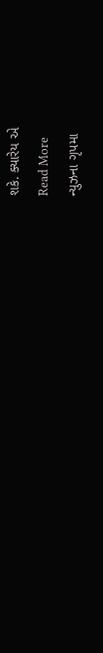શકે. ક્યારેય એ
Read More
ન્યુઝના ગૃપમા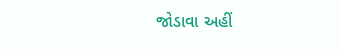જોડાવા અહીં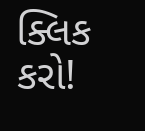ક્લિક કરો!